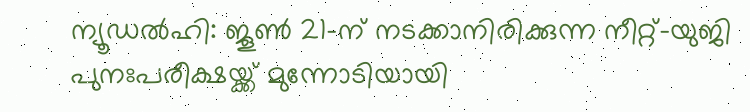ന്യൂഡൽഹി: ജൂൺ 21-ന് നടക്കാനിരിക്കുന്ന നീറ്റ്-യുജി പുനഃപരീക്ഷയ്ക്ക് മുന്നോടിയായി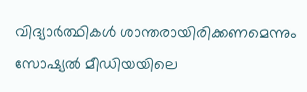വിദ്യാർത്ഥികൾ ശാന്തരായിരിക്കണമെന്നും സോഷ്യൽ മീഡിയയിലെ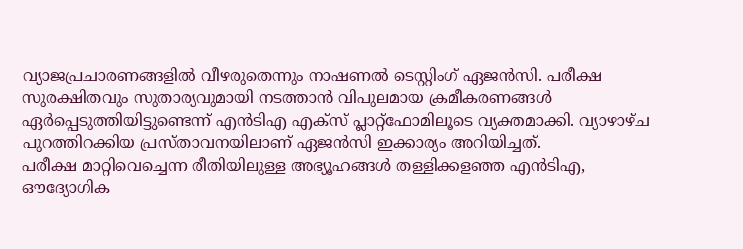വ്യാജപ്രചാരണങ്ങളിൽ വീഴരുതെന്നും നാഷണൽ ടെസ്റ്റിംഗ് ഏജൻസി. പരീക്ഷ സുരക്ഷിതവും സുതാര്യവുമായി നടത്താൻ വിപുലമായ ക്രമീകരണങ്ങൾ ഏർപ്പെടുത്തിയിട്ടുണ്ടെന്ന് എൻടിഎ എക്സ് പ്ലാറ്റ്ഫോമിലൂടെ വ്യക്തമാക്കി. വ്യാഴാഴ്ച പുറത്തിറക്കിയ പ്രസ്താവനയിലാണ് ഏജൻസി ഇക്കാര്യം അറിയിച്ചത്.
പരീക്ഷ മാറ്റിവെച്ചെന്ന രീതിയിലുള്ള അഭ്യൂഹങ്ങൾ തള്ളിക്കളഞ്ഞ എൻടിഎ, ഔദ്യോഗിക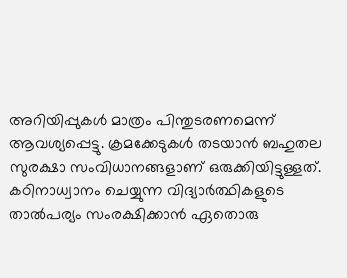അറിയിപ്പുകൾ മാത്രം പിന്തുടരണമെന്ന് ആവശ്യപ്പെട്ടു. ക്രമക്കേടുകൾ തടയാൻ ബഹുതല സുരക്ഷാ സംവിധാനങ്ങളാണ് ഒരുക്കിയിട്ടുള്ളത്. കഠിനാധ്വാനം ചെയ്യുന്ന വിദ്യാർത്ഥികളുടെ താൽപര്യം സംരക്ഷിക്കാൻ ഏതൊരു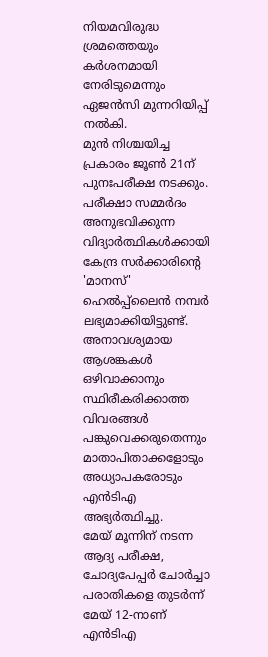നിയമവിരുദ്ധ ശ്രമത്തെയും കർശനമായി നേരിടുമെന്നും ഏജൻസി മുന്നറിയിപ്പ് നൽകി.
മുൻ നിശ്ചയിച്ച പ്രകാരം ജൂൺ 21ന് പുനഃപരീക്ഷ നടക്കും. പരീക്ഷാ സമ്മർദം അനുഭവിക്കുന്ന വിദ്യാർത്ഥികൾക്കായി കേന്ദ്ര സർക്കാരിന്റെ 'മാനസ്' ഹെൽപ്പ്ലൈൻ നമ്പർ ലഭ്യമാക്കിയിട്ടുണ്ട്. അനാവശ്യമായ ആശങ്കകൾ ഒഴിവാക്കാനും സ്ഥിരീകരിക്കാത്ത വിവരങ്ങൾ പങ്കുവെക്കരുതെന്നും മാതാപിതാക്കളോടും അധ്യാപകരോടും എൻടിഎ അഭ്യർത്ഥിച്ചു.
മേയ് മൂന്നിന് നടന്ന ആദ്യ പരീക്ഷ, ചോദ്യപേപ്പർ ചോർച്ചാ പരാതികളെ തുടർന്ന് മേയ് 12-നാണ് എൻടിഎ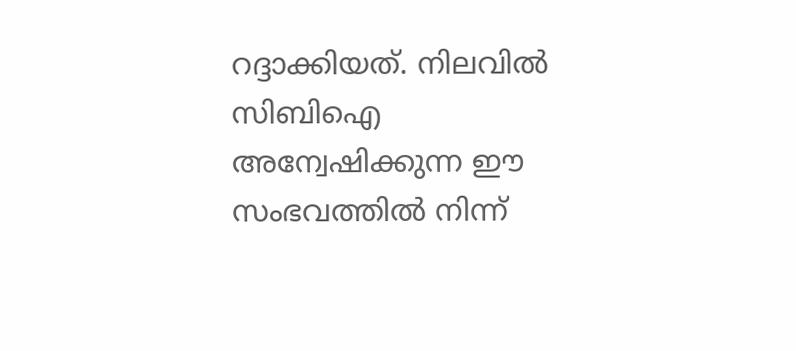റദ്ദാക്കിയത്. നിലവിൽ സിബിഐ അന്വേഷിക്കുന്ന ഈ സംഭവത്തിൽ നിന്ന്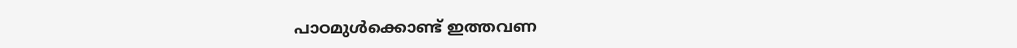പാഠമുൾക്കൊണ്ട് ഇത്തവണ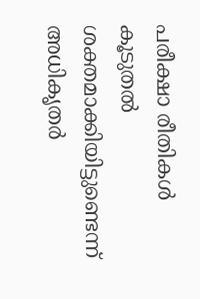പരീക്ഷാ രീതികൾ കൂടുതൽ ശക്തമാക്കിയിട്ടുണ്ടെന്ന് അധികൃതർ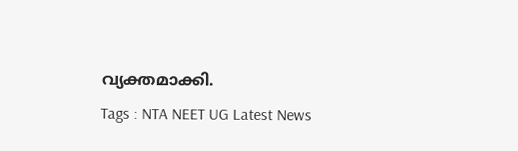വ്യക്തമാക്കി.
Tags : NTA NEET UG Latest News